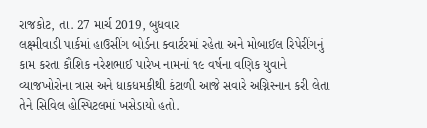રાજકોટ, તા. 27 માર્ચ 2019, બુધવાર
લક્ષ્મીવાડી પાર્કમાં હાઉસીંગ બોર્ડના ક્વાર્ટરમાં રહેતા અને મોબાઈલ રિપેરીંગનું કામ કરતા કૌશિક નરેશભાઈ પારેખ નામનાં ૧૯ વર્ષના વણિક યુવાને વ્યાજખોરોના ત્રાસ અને ધાકધમકીથી કંટાળી આજે સવારે અગ્નિસ્નાન કરી લેતા તેને સિવિલ હોસ્પિટલમાં ખસેડાયો હતો.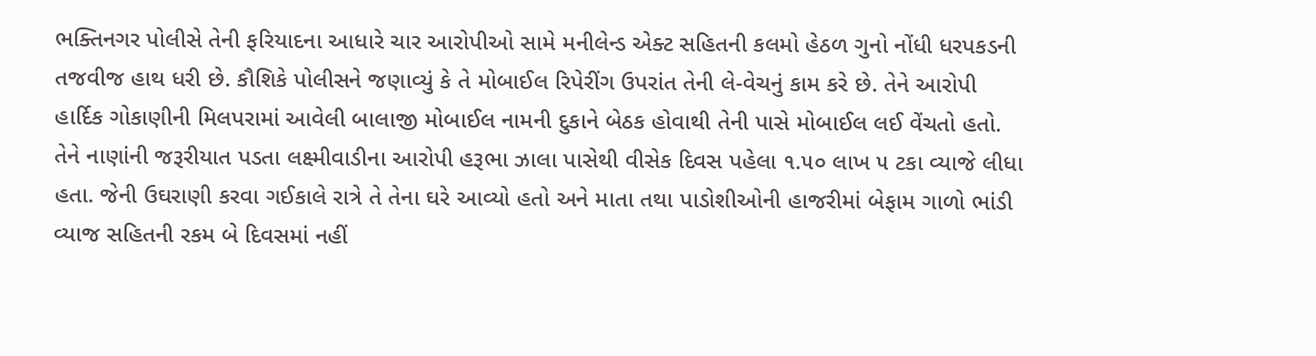ભક્તિનગર પોલીસે તેની ફરિયાદના આધારે ચાર આરોપીઓ સામે મનીલેન્ડ એક્ટ સહિતની કલમો હેઠળ ગુનો નોંધી ધરપકડની તજવીજ હાથ ધરી છે. કૌશિકે પોલીસને જણાવ્યું કે તે મોબાઈલ રિપેરીંગ ઉપરાંત તેની લે-વેચનું કામ કરે છે. તેને આરોપી હાર્દિક ગોકાણીની મિલપરામાં આવેલી બાલાજી મોબાઈલ નામની દુકાને બેઠક હોવાથી તેની પાસે મોબાઈલ લઈ વેંચતો હતો.
તેને નાણાંની જરૂરીયાત પડતા લક્ષ્મીવાડીના આરોપી હરૂભા ઝાલા પાસેથી વીસેક દિવસ પહેલા ૧.૫૦ લાખ ૫ ટકા વ્યાજે લીધા હતા. જેની ઉઘરાણી કરવા ગઈકાલે રાત્રે તે તેના ઘરે આવ્યો હતો અને માતા તથા પાડોશીઓની હાજરીમાં બેફામ ગાળો ભાંડી વ્યાજ સહિતની રકમ બે દિવસમાં નહીં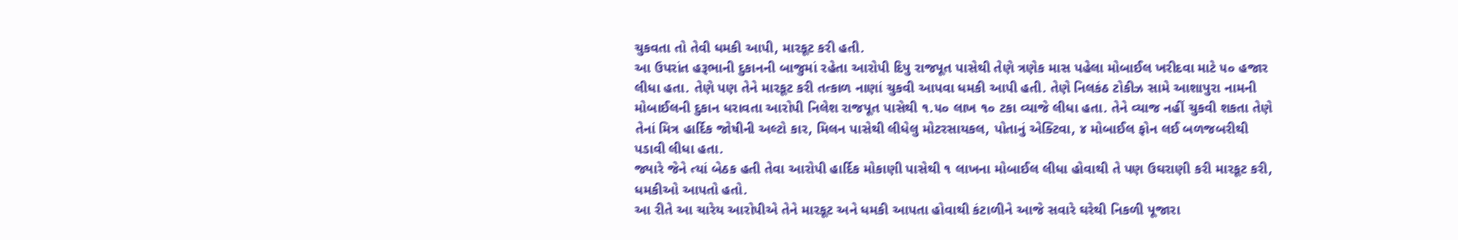ચુકવતા તો તેવી ધમકી આપી, મારકૂટ કરી હતી.
આ ઉપરાંત હરૂભાની દુકાનની બાજુમાં રહેતા આરોપી દિપુ રાજપૂત પાસેથી તેણે ત્રણેક માસ પહેલા મોબાઈલ ખરીદવા માટે ૫૦ હજાર લીધા હતા. તેણે પણ તેને મારકૂટ કરી તત્કાળ નાણાં ચુકવી આપવા ધમકી આપી હતી. તેણે નિલકંઠ ટોકીઝ સામે આશાપુરા નામની મોબાઈલની દુકાન ધરાવતા આરોપી નિલેશ રાજપૂત પાસેથી ૧.૫૦ લાખ ૧૦ ટકા વ્યાજે લીધા હતા. તેને વ્યાજ નહીં ચુકવી શકતા તેણે તેનાં મિત્ર હાર્દિક જોષીની અલ્ટો કાર, મિલન પાસેથી લીધેલુ મોટરસાયકલ, પોતાનું એક્ટિવા, ૪ મોબાઈલ ફોન લઈ બળજબરીથી પડાવી લીધા હતા.
જ્યારે જેને ત્યાં બેઠક હતી તેવા આરોપી હાર્દિક મોકાણી પાસેથી ૧ લાખના મોબાઈલ લીધા હોવાથી તે પણ ઉઘરાણી કરી મારકૂટ કરી, ધમકીઓ આપતો હતો.
આ રીતે આ ચારેય આરોપીએ તેને મારકૂટ અને ધમકી આપતા હોવાથી કંટાળીને આજે સવારે ઘરેથી નિકળી પૂજારા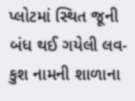પ્લોટમાં સ્થિત જૂની બંધ થઈ ગયેલી લવ-કુશ નામની શાળાના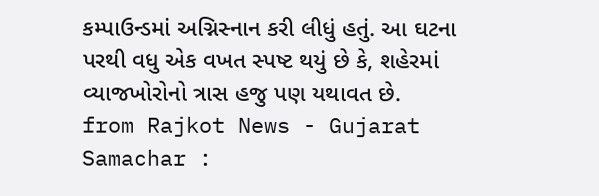કમ્પાઉન્ડમાં અગ્નિસ્નાન કરી લીધું હતું. આ ઘટના પરથી વધુ એક વખત સ્પષ્ટ થયું છે કે, શહેરમાં વ્યાજખોરોનો ત્રાસ હજુ પણ યથાવત છે.
from Rajkot News - Gujarat Samachar :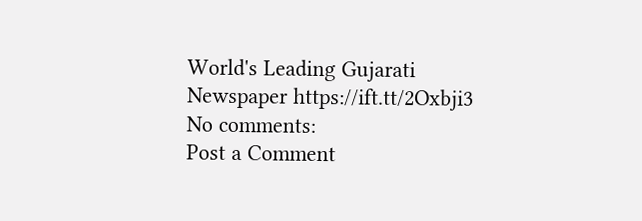World's Leading Gujarati Newspaper https://ift.tt/2Oxbji3
No comments:
Post a Comment